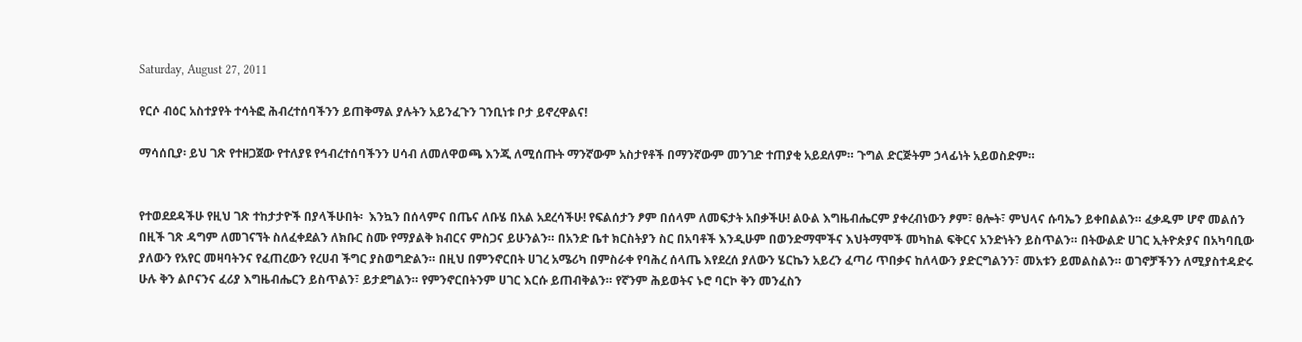Saturday, August 27, 2011

የርሶ ብዕር አስተያየት ተሳትፎ ሕብረተሰባችንን ይጠቅማል ያሉትን አይንፈጉን ገንቢነቱ ቦታ ይኖረዋልና!

ማሳሰቢያ፡ ይህ ገጽ የተዘጋጀው የተለያዩ የኅብረተሰባችንን ሀሳብ ለመለዋወጫ እንጂ ለሚሰጡት ማንኛውም አስታየቶች በማንኛውም መንገድ ተጠያቂ አይደለም። ጉግል ድርጅትም ኃላፊነት አይወስድም።


የተወደደዳችሁ የዚህ ገጽ ተከታታዮች በያላችሁበት፡  እንኳን በሰላምና በጤና ለቡሄ በአል አደረሳችሁ! የፍልሰታን ፆም በሰላም ለመፍታት አበቃችሁ! ልዑል እግዜብሔርም ያቀረብነውን ፆም፣ ፀሎት፣ ምህላና ሱባኤን ይቀበልልን። ፈቃዱም ሆኖ መልሰን በዚች ገጽ ዳግም ለመገናኘት ስለፈቀደልን ለክቡር ስሙ የማያልቅ ክብርና ምስጋና ይሁንልን። በአንድ ቤተ ክርስትያን ስር በአባቶች እንዲሁም በወንድማሞችና እህትማሞች መካከል ፍቅርና አንድነትን ይስጥልን። በትውልድ ሀገር ኢትዮጵያና በአካባቢው ያለውን የአየር መዛባትንና የፈጠረውን የረሀብ ችግር ያስወግድልን። በዚህ በምንኖርበት ሀገረ አሜሪካ በምስራቀ የባሕረ ሰላጤ እየደረሰ ያለውን ሄርኬን አይረን ፈጣሪ ጥበቃና ከለላውን ያድርግልንን፣ መአቱን ይመልስልን። ወገኖቻችንን ለሚያስተዳድሩ ሁሉ ቅን ልቦናንና ፈሪያ እግዜብሔርን ይስጥልን፣ ይታደግልን። የምንኖርበትንም ሀገር እርሱ ይጠብቅልን። የኛንም ሕይወትና ኑሮ ባርኮ ቅን መንፈስን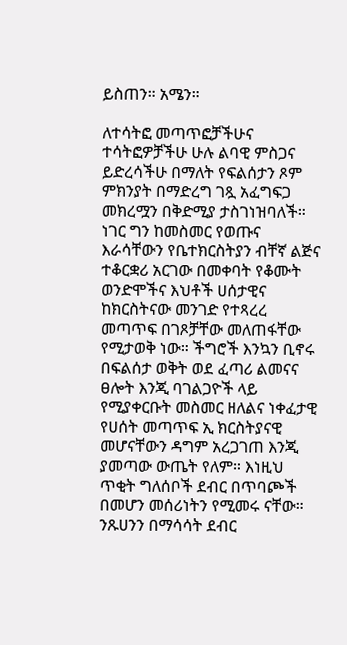ይስጠን። አሜን።

ለተሳትፎ መጣጥፎቻችሁና ተሳትፎዎቻችሁ ሁሉ ልባዊ ምስጋና ይድረሳችሁ በማለት የፍልሰታን ጾም ምክንያት በማድረግ ገጿ አፈግፍጋ መክረሟን በቅድሚያ ታስገነዝባለች። ነገር ግን ከመስመር የወጡና እራሳቸውን የቤተክርስትያን ብቸኛ ልጅና ተቆርቋሪ አርገው በመቀባት የቆሙት ወንድሞችና እህቶች ሀሰታዊና ከክርስትናው መንገድ የተጻረረ መጣጥፍ በገጾቻቸው መለጠፋቸው የሚታወቅ ነው። ችግሮች እንኳን ቢኖሩ በፍልሰታ ወቅት ወደ ፈጣሪ ልመናና ፀሎት እንጂ ባገልጋዮች ላይ የሚያቀርቡት መስመር ዘለልና ነቀፈታዊ የሀሰት መጣጥፍ ኢ ክርስትያናዊ መሆናቸውን ዳግም አረጋገጠ እንጂ ያመጣው ውጤት የለም። እነዚህ ጥቂት ግለሰቦች ደብር በጥባጮች በመሆን መሰሪነትን የሚመሩ ናቸው። ንጹሀንን በማሳሳት ደብር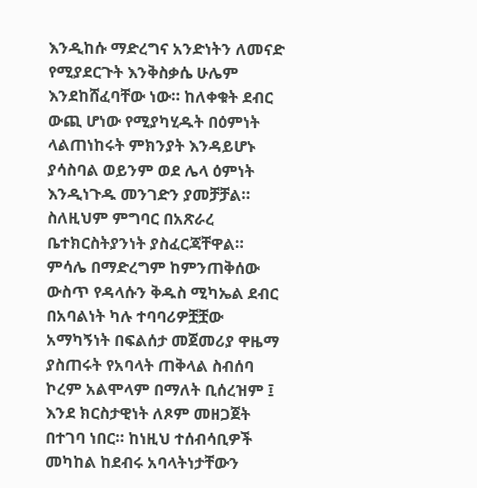እንዲከሱ ማድረግና አንድነትን ለመናድ የሚያደርጉት እንቅስቃሴ ሁሌም እንደከሸፈባቸው ነው። ከለቀቁት ደብር ውጪ ሆነው የሚያካሂዱት በዕምነት ላልጠነከሩት ምክንያት እንዳይሆኑ ያሳስባል ወይንም ወደ ሌላ ዕምነት እንዲነጉዱ መንገድን ያመቻቻል። ስለዚህም ምግባር በአጽራረ ቤተክርስትያንነት ያስፈርጃቸዋል። ምሳሌ በማድረግም ከምንጠቅሰው ውስጥ የዳላሱን ቅዱስ ሚካኤል ደብር በአባልነት ካሉ ተባባሪዎቿቿው አማካኝነት በፍልሰታ መጀመሪያ ዋዜማ ያስጠሩት የአባላት ጠቅላል ስብሰባ ኮረም አልሞላም በማለት ቢሰረዝም ፤ እንደ ክርስታዊነት ለጾም መዘጋጀት በተገባ ነበር። ከነዚህ ተሰብሳቢዎች መካከል ከደብሩ አባላትነታቸውን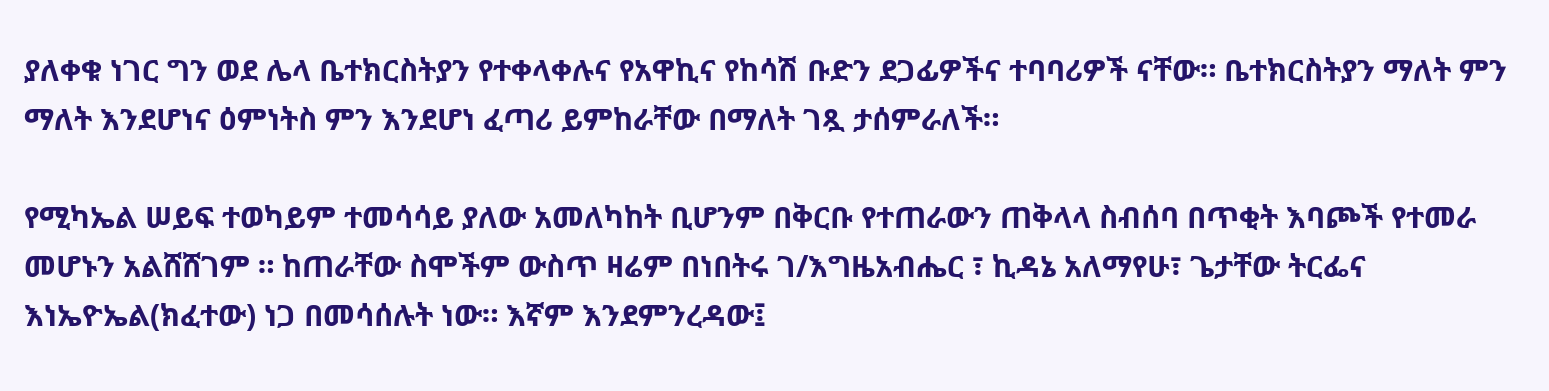ያለቀቁ ነገር ግን ወደ ሌላ ቤተክርስትያን የተቀላቀሉና የአዋኪና የከሳሽ ቡድን ደጋፊዎችና ተባባሪዎች ናቸው። ቤተክርስትያን ማለት ምን ማለት እንደሆነና ዕምነትስ ምን እንደሆነ ፈጣሪ ይምከራቸው በማለት ገጿ ታሰምራለች።

የሚካኤል ሠይፍ ተወካይም ተመሳሳይ ያለው አመለካከት ቢሆንም በቅርቡ የተጠራውን ጠቅላላ ስብሰባ በጥቂት እባጮች የተመራ መሆኑን አልሸሸገም ። ከጠራቸው ስሞችም ውስጥ ዛሬም በነበትሩ ገ/እግዜአብሔር ፣ ኪዳኔ አለማየሁ፣ ጌታቸው ትርፌና እነኤዮኤል(ክፈተው) ነጋ በመሳሰሉት ነው። እኛም እንደምንረዳው፤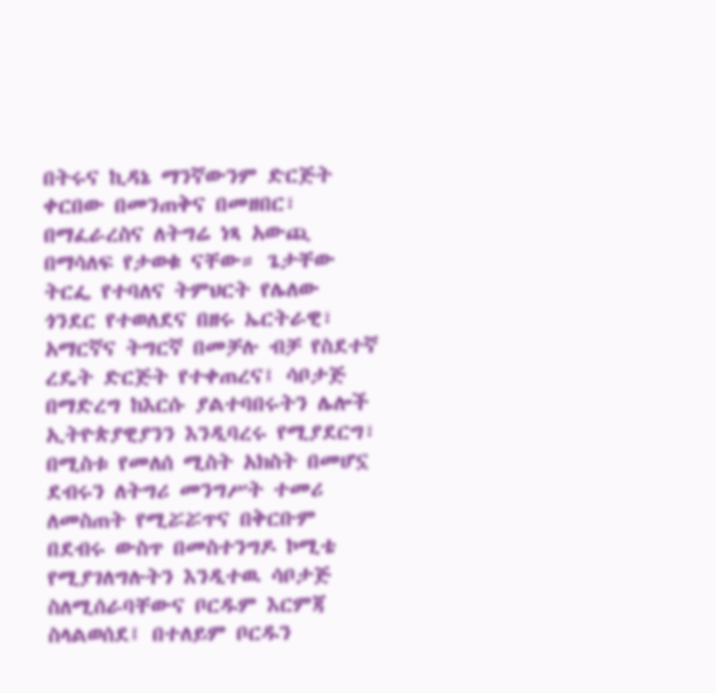በትሩና ኪዳኔ ማንኛውንም ድርጅት ቀርበው በመንጠቅና በመዘበር፣ በማፈራረስና ለትግሬ ነጻ አውጪ በማሳለፍ የታወቁ ናቸው። ጌታቸው ትርፌ የተባለና ትምህርት የሌለው ጎንደር የተወለደና በዘሩ ኤርትራዊ፣ አማርኛና ትግርኛ በመቻሉ ብቻ የስደተኛ ረዴት ድርጅት የተቀጠረና፤ ሳቦታጅ በማድረግ ከእርሱ ያልተባበሩትን ሌሎች ኢትዮጵያዊያንን እንዲባረሩ የሚያደርግ፣ በሚስቱ የመለሰ ሚስት አክስት በመሆኗ ደብሩን ለትግሪ መንግሥት ተመሪ ለመስጠት የሚሯሯጥና በቅርቡም በደብሩ ውስጥ በመስተንግዶ ኮሚቴ የሚያገለግሉትን እንዲተዉ ሳቦታጅ ስለሚሰራባቸውና ቦርዱም እርምጃ ስላልወሰደ፤ በተለይም ቦርዱን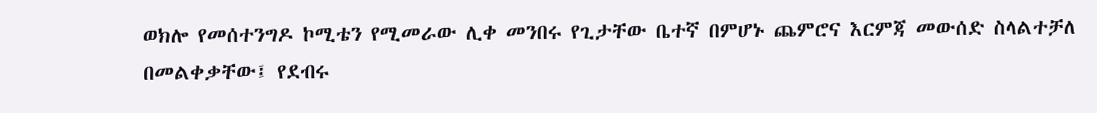ወክሎ የመሰተንግዶ ኮሚቴን የሚመራው ሊቀ መንበሩ የጊታቸው ቤተኛ በምሆኑ ጨምሮና እርምጃ መውሰድ ስላልተቻለ በመልቀቃቸው፤ የደብሩ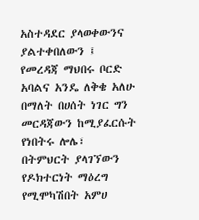አስተዳደር ያላወቀውንና ያልተቀበለውን ፤ የመረዳጃ ማህበሩ ቦርድ አባልና አንዴ ለቅቄ አለሁ በማለት በሀሰት ነገር ግን መርዳጃውን ከሚያፈርሱት የነበትሩ ሎሌ፣ በትምህርት ያላገኘውን የዶክተርነት ማዕረግ የሚሞካሽበት አምሀ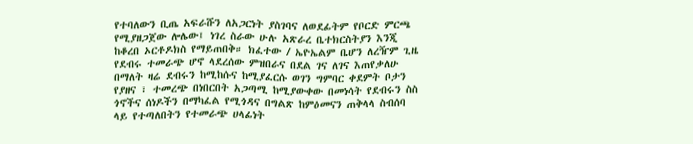የተባለውን ቢጤ አፍራሹን ለአጋርነት ያስገባና ለወደፊትም የቦርድ ምርጫ የሚያዘጋጀው ሎሌው፤ ነገረ ስራው ሁሉ አጽራረ ቤተክርስትያን እንጂ ከቆረበ ኦርቶዶክስ የማይጠበቅ። ክፈተው / ኤዮኤልም ቤሆን ለረዥም ጊዜ የደብሩ ተመራጭ ሆኖ ላደረሰው ምዝበራና በደል ገና ለገና እጠየቃለሁ በማለት ዛሬ ደብሩን ከሚከሱና ከሚያፈርሱ ወገን ግምባር ቀደምት ቦታን የያዘና ፣ ተመረጭ በነበርበት አጋጣሚ ከሚያውቀው በመነሳት የደብሩን ስስ ጎኖችና ሰነዶችን በማካፈል የሚጎዳና በግልጽ ከምዕመናን ጠቅላላ ስብሰባ ላይ የተጣለበትን የተመራጭ ሀላፊነት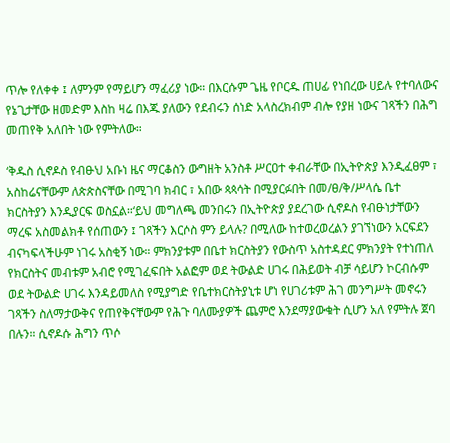ጥሎ የለቀቀ ፤ ለምንም የማይሆን ማፈሪያ ነው። በእርሱም ጌዜ የቦርዱ ጠሀፊ የነበረው ሀይሉ የተባለውና የኔጊታቸው ዘመድም እስከ ዛሬ በእጁ ያለውን የደብሩን ሰነድ አላስረክብም ብሎ የያዘ ነውና ገጻችን በሕግ መጠየቅ አለበት ነው የምትለው።

‘ቅዱስ ሲኖዶስ የብፁህ አቡነ ዜና ማርቆስን ውግዘት አንስቶ ሥርዐተ ቀብራቸው በኢትዮጵያ እንዲፈፀም ፣ አስከሬናቸውም ለጵጵስናቸው በሚገባ ክብር ፣ አበው ጳጳሳት በሚያርፉበት በመ/ፀ/ቅ/ሥላሴ ቤተ ክርስትያን እንዲያርፍ ወስኗል።‘ይህ መግለጫ መንበሩን በኢትዮጵያ ያደረገው ሲኖዶስ የብፁነታቸውን ማረፍ አስመልክቶ የሰጠውን ፤ ገጻችን እርሶስ ምን ይላሉ? በሚለው ከተወረወረልን ያገኘነውን አርፍደን ብናካፍላችሁም ነገሩ አስቂኝ ነው። ምክንያቱም በቤተ ክርስትያን የውስጥ አስተዳደር ምክንያት የተነጠለ የክርስትና መብቱም አብሮ የሚገፈፍበት አልፎም ወደ ትውልድ ሀገሩ በሕይወት ብቻ ሳይሆን ኮርብሱም ወደ ትውልድ ሀገሩ እንዳይመለስ የሚያግድ የቤተክርስትያኒቱ ሆነ የሀገሪቱም ሕገ መንግሥት መኖሩን ገጻችን ስለማታውቅና የጠየቅናቸውም የሕጉ ባለሙያዎች ጨምሮ እንደማያውቁት ሲሆን አለ የምትሉ ጀባ በሉን። ሲኖዶሱ ሕግን ጥሶ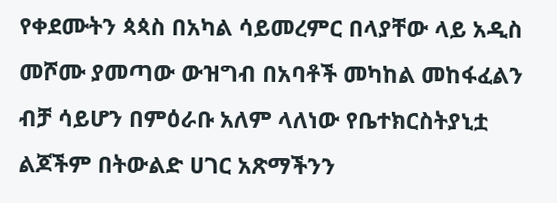የቀደሙትን ጳጳስ በአካል ሳይመረምር በላያቸው ላይ አዲስ መሾሙ ያመጣው ውዝግብ በአባቶች መካከል መከፋፈልን ብቻ ሳይሆን በምዕራቡ አለም ላለነው የቤተክርስትያኒቷ ልጆችም በትውልድ ሀገር አጽማችንን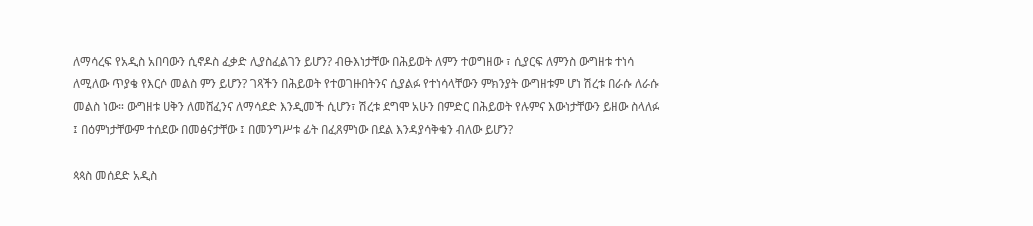ለማሳረፍ የአዲስ አበባውን ሲኖዶስ ፈቃድ ሊያስፈልገን ይሆን? ብፁእነታቸው በሕይወት ለምን ተወግዘው ፣ ሲያርፍ ለምንስ ውግዘቱ ተነሳ ለሚለው ጥያቄ የእርሶ መልስ ምን ይሆን? ገጻችን በሕይወት የተወገዙበትንና ሲያልፉ የተነሳላቸውን ምክንያት ውግዘቱም ሆነ ሽረቱ በራሱ ለራሱ መልስ ነው። ውግዘቱ ሀቅን ለመሸፈንና ለማሳደድ እንዲመች ሲሆን፣ ሽረቱ ደግሞ አሁን በምድር በሕይወት የሉምና እውነታቸውን ይዘው ስላለፉ ፤ በዕምነታቸውም ተሰደው በመፅናታቸው ፤ በመንግሥቱ ፊት በፈጸምነው በደል እንዳያሳቅቁን ብለው ይሆን?

ጳጳስ መሰደድ አዲስ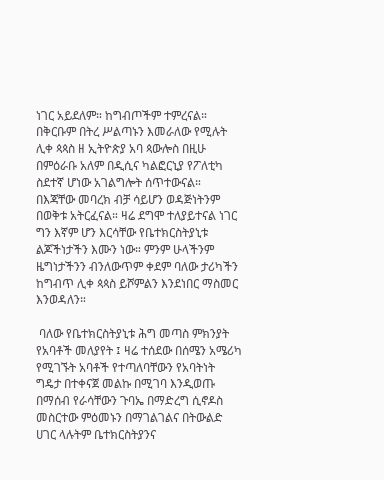ነገር አይደለም። ከግብጦችም ተምረናል። በቅርቡም በትረ ሥልጣኑን እመራለው የሚሉት ሊቀ ጳጳስ ዘ ኢትዮጵያ አባ ጳውሎስ በዚሁ በምዕራቡ አለም በዲሲና ካልፎርኒያ የፖለቲካ ስደተኛ ሆነው አገልግሎት ሰጥተውናል። በእጃቸው መባረክ ብቻ ሳይሆን ወዳጅነትንም በወቅቱ አትርፈናል። ዛሬ ደግሞ ተለያይተናል ነገር ግን እኛም ሆን እርሳቸው የቤተክርስትያኒቱ ልጆችነታችን እሙን ነው። ምንም ሁላችንም ዜግነታችንን ብንለውጥም ቀደም ባለው ታሪካችን ከግብጥ ሊቀ ጳጳስ ይሾምልን እንደነበር ማስመር እንወዳለን።

 ባለው የቤተክርስትያኒቱ ሕግ መጣስ ምክንያት የአባቶች መለያየት ፤ ዛሬ ተሰደው በሰሜን አሜሪካ የሚገኙት አባቶች የተጣለባቸውን የአባትነት ግዴታ በተቀናጀ መልኩ በሚገባ እንዲወጡ በማሰብ የራሳቸውን ጉባኤ በማድረግ ሲኖዶስ መስርተው ምዕመኑን በማገልገልና በትውልድ ሀገር ላሉትም ቤተክርስትያንና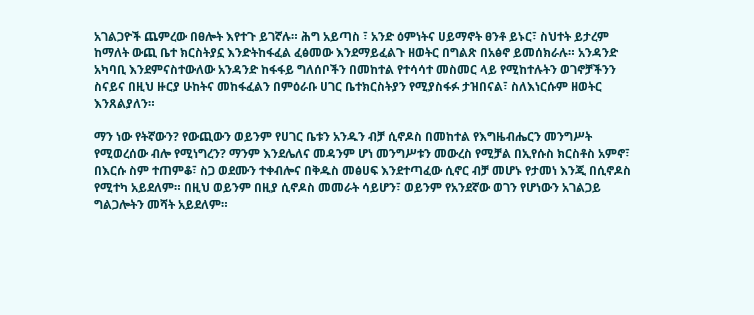አገልጋዮች ጨምረው በፀሎት እየተጉ ይገኛሉ። ሕግ አይጣስ ፣ አንድ ዕምነትና ሀይማኖት ፀንቶ ይኑር፣ ስህተት ይታረም ከማለት ውጪ ቤተ ክርስትያኗ እንድትከፋፈል ፈፅመው እንደማይፈልጉ ዘወትር በግልጽ በአፅኖ ይመሰክራሉ። አንዳንድ አካባቢ እንደምናስተውለው አንዳንድ ከፋፋይ ግለሰቦችን በመከተል የተሳሳተ መስመር ላይ የሚከተሉትን ወገኖቻችንን ስናይና በዚህ ዙርያ ሁከትና መከፋፈልን በምዕራቡ ሀገር ቤተክርስትያን የሚያስፋፉ ታዝበናል፣ ስለእነርሱም ዘወትር እንጸልያለን።

ማን ነው የትኛውን? የውጪውን ወይንም የሀገር ቤቱን አንዱን ብቻ ሲኖዶስ በመከተል የእግዜብሔርን መንግሥት የሚወረሰው ብሎ የሚነግረን? ማንም እንደሌለና መዳንም ሆነ መንግሥቱን መውረስ የሚቻል በኢየሱስ ክርስቶስ አምኖ፣ በእርሱ ስም ተጠምቆ፣ ስጋ ወደሙን ተቀብሎና በቅዱስ መፅሀፍ እንደተጣፈው ሲኖር ብቻ መሆኑ የታመነ እንጂ በሲኖዶስ የሚተካ አይደለም። በዚህ ወይንም በዚያ ሲኖዶስ መመራት ሳይሆን፣ ወይንም የአንደኛው ወገን የሆነውን አገልጋይ ግልጋሎትን መሻት አይደለም።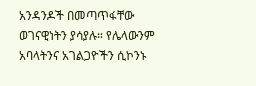አንዳንዶች በመጣጥፋቸው ወገናዊነትን ያሳያሉ። የሌላውንም አባላትንና አገልጋዮችን ሲኮንኑ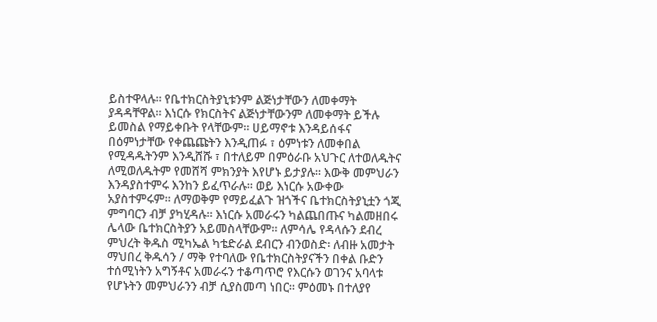ይስተዋላሉ። የቤተክርስትያኒቱንም ልጅነታቸውን ለመቀማት ያዳዳቸዋል። እነርሱ የክርስትና ልጅነታቸውንም ለመቀማት ይችሉ ይመስል የማይቀቡት የላቸውም። ሀይማኖቱ እንዳይሰፋና በዕምነታቸው የቀጨጩትን እንዲጠፉ ፣ ዕምነቱን ለመቀበል የሚዳዱትንም እንዲሸሹ ፣ በተለይም በምዕራቡ አህጉር ለተወለዱትና ለሚወለዱትም የመሸሻ ምክንያት እየሆኑ ይታያሉ። እውቅ መምህራን እንዳያስተምሩ እንከን ይፈጥራሉ። ወይ እነርሱ አውቀው አያስተምሩም። ለማወቅም የማይፈልጉ ዝጎችና ቤተክርስትያኒቷን ጎጂ ምግባርን ብቻ ያካሂዳሉ። እነርሱ አመራሩን ካልጨበጡና ካልመዘበሩ ሌላው ቤተክርስትያን አይመስላቸውም። ለምሳሌ የዳላሱን ደብረ ምህረት ቅዱስ ሚካኤል ካቴድራል ደብርን ብንወስድ፡ ለብዙ አመታት ማህበረ ቅዱሳን / ማቅ የተባለው የቤተክርስትያናችን በቀል ቡድን ተሰሚነትን አግኝቶና አመራሩን ተቆጣጥሮ የእርሱን ወገንና አባላቱ የሆኑትን መምህራንን ብቻ ሲያስመጣ ነበር። ምዕመኑ በተለያየ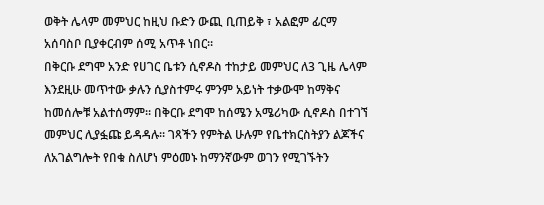ወቅት ሌላም መምህር ከዚህ ቡድን ውጪ ቢጠይቅ ፣ አልፎም ፊርማ አሰባስቦ ቢያቀርብም ሰሚ አጥቶ ነበር።
በቅርቡ ደግሞ አንድ የሀገር ቤቱን ሲኖዶስ ተከታይ መምህር ለ3 ጊዜ ሌላም እንደዚሁ መጥተው ቃሉን ሲያስተምሩ ምንም አይነት ተቃውሞ ከማቅና ከመሰሎቹ አልተሰማም። በቅርቡ ደግሞ ከሰሜን አሜሪካው ሲኖዶስ በተገኘ መምህር ሊያፏጩ ይዳዳሉ። ገጻችን የምትል ሁሉም የቤተክርስትያን ልጆችና ለአገልግሎት የበቁ ስለሆነ ምዕመኑ ከማንኛውም ወገን የሚገኙትን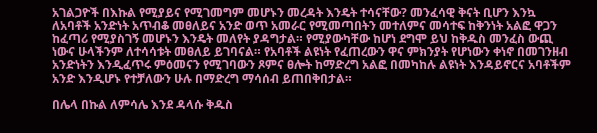አገልጋዮች በእኩል የሚያይና የሚገመግም መሆኑን መረዳት እንዴት ተሳናቸው? መንፈሳዊ ቅናት ቢሆን እንኳ ለአባቶች አንድነት አጥብቆ መፀለይና አንድ ወጥ አመራር የሚመጣበትን መተለምና መሳተፍ ከቅንነት አልፎ ዋጋን ከፈጣሪ የሚያስገኝ መሆኑን እንዴት መለየት ያዳግታል። የሚያውካቸው ከሆነ ደግሞ ይህ ከቅዱስ መንፈስ ውጪ ነውና ሁላችንም ለተሳሳቱት መፀለይ ይገባናል። የአባቶች ልዩነት የፈጠረውን ዋና ምክንያት የሆነውን ቀነኖ በመገንዘብ አንድነትን እንዲፈጥሩ ምዕመናን የሚገባውን ጾምና ፀሎት ከማድረግ አልፎ በመካከሉ ልዩነት እንዳይኖርና አባቶችም አንድ እንዲሆኑ የተቻለውን ሁሉ በማድረግ ማሳሰብ ይጠበቅበታል።

በሌላ በኩል ለምሳሌ እንደ ዳላሱ ቅዱስ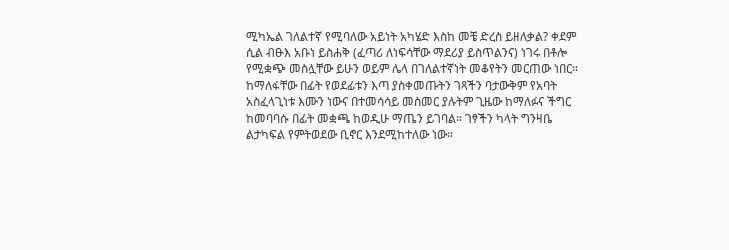ሚካኤል ገለልተኛ የሚባለው አይነት አካሄድ እስከ መቼ ድረስ ይዘለቃል? ቀደም ሲል ብፁእ አቡነ ይስሐቅ (ፈጣሪ ለነፍሳቸው ማደሪያ ይስጥልንና) ነገሩ በቶሎ የሚቋጭ መስሏቸው ይሁን ወይም ሌላ በገለልተኛነት መቆየትን መርጠው ነበር። ከማለፋቸው በፊት የወደፊቱን እጣ ያስቀመጡትን ገጻችን ባታውቅም የአባት አስፈላጊነቱ እሙን ነውና በተመሳሳይ መስመር ያሉትም ጊዜው ከማለፉና ችግር ከመባባሱ በፊት መቋጫ ከወዲሁ ማጤን ይገባል። ገፃችን ካላት ግንዛቤ ልታካፍል የምትወደው ቢኖር እንደሚከተለው ነው።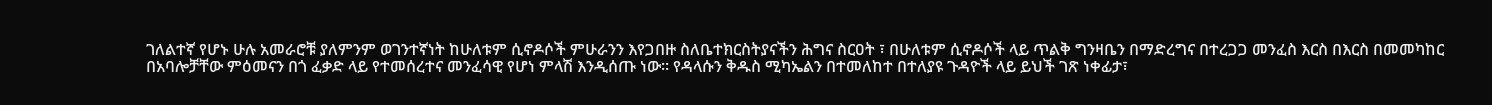ገለልተኛ የሆኑ ሁሉ አመራሮቹ ያለምንም ወገንተኛነት ከሁለቱም ሲኖዶሶች ምሁራንን እየጋበዙ ስለቤተክርስትያናችን ሕግና ስርዐት ፣ በሁለቱም ሲኖዶሶች ላይ ጥልቅ ግንዛቤን በማድረግና በተረጋጋ መንፈስ እርስ በእርስ በመመካከር በአባሎቻቸው ምዕመናን በጎ ፈቃድ ላይ የተመሰረተና መንፈሳዊ የሆነ ምላሽ እንዲሰጡ ነው። የዳላሱን ቅዱስ ሚካኤልን በተመለከተ በተለያዩ ጉዳዮች ላይ ይህች ገጽ ነቀፊታ፣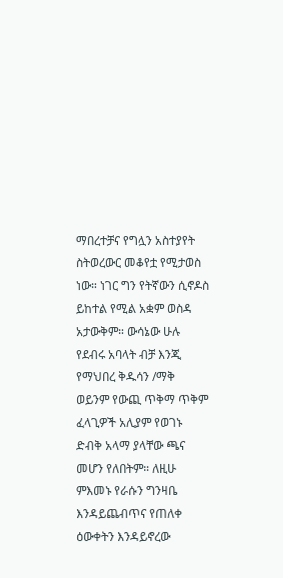ማበረተቻና የግሏን አስተያየት ስትወረውር መቆየቷ የሚታወስ ነው። ነገር ግን የትኛውን ሲኖዶስ ይከተል የሚል አቋም ወስዳ አታውቅም። ውሳኔው ሁሉ የደብሩ አባላት ብቻ እንጂ የማህበረ ቅዱሳን /ማቅ ወይንም የውጪ ጥቅማ ጥቅም ፈላጊዎች አሊያም የወገኑ ድብቅ አላማ ያላቸው ጫና መሆን የለበትም። ለዚሁ ምእመኑ የራሱን ግንዛቤ እንዳይጨብጥና የጠለቀ ዕውቀትን እንዳይኖረው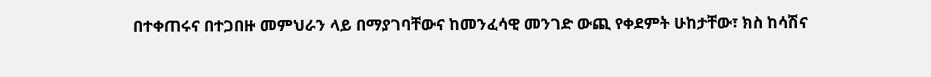በተቀጠሩና በተጋበዙ መምህራን ላይ በማያገባቸውና ከመንፈሳዊ መንገድ ውጪ የቀደምት ሁከታቸው፣ ክስ ከሳሽና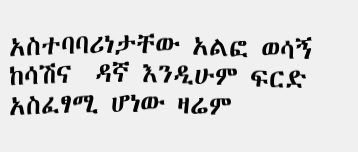አስተባባሪነታቸው አልፎ ወሳኝ ከሳሽና  ዳኛ እንዲሁም ፍርድ አስፈፃሚ ሆነው ዛሬም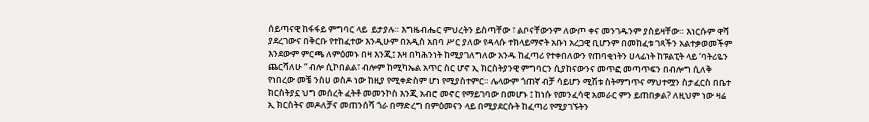ሰይጣናዊ ከፋፋይ ምግባር ላይ  ይታያሉ። እግዜብሔር ምህረትን ይስጣቸው ፣ ልቦናቸውንም ለውጦ ቀና መንገዱንም ያስይዛቸው። እነርሱም ዋሻ ያደረገውና በቅርቡ የተከፈተው እንዲሁም በአዲስ አበባ ሥር ያለው የዳላሱ ተክላይማኖት አቡነ አረጋዊ ቢሆንም በመከፈቱ ገጻችን አልተቃወመችም እንደውም ምርጫ ለምዕመኑ በዛ እንጂ፤ እዛ በካሕንነት ከሚያገለግለው አንዱ ከፈጣሪ የተቀበለውን የጠባቂነትን ሀላፊነት ከፑልፒት ላይ ‘ባትሪዬን ጨርሻለሁ “ ብሎ ሲኮበልል፣ ብሎም ከሚካኤል አጥር ስር ሆኖ ኢ ክርስትያንዊ ምግባርን ሲያከናውንና መጥፎ መጣጥፍን በብሎግ ሲለቅ የነበረው መቼ ንስሀ ወስዶ ነው ከዚያ የሚቀድስም ሆነ የሚያስተምር። ሌላውም ጎጠኛ ብቻ ሳይሆን ሚሽቱ ስትማግጥና ማህተሟን ስታፈርስ በቤተ ክርስትያኗ ህግ መሰረት ፈትቶ መመንኮስ እንጂ አብሮ መኖር የማይገባው በመሆኑ ፤ ከነሱ የመንፈሳዊ አመራር ምን ይጠበቃል? ለዚህም ነው ዛሬ ኢ ክርስትና መዶለቻና መጠንሰሻ ጎራ በማድረግ በምዕመናን ላይ በሚያደርሱት ከፈጣሪ የሚያገኙትን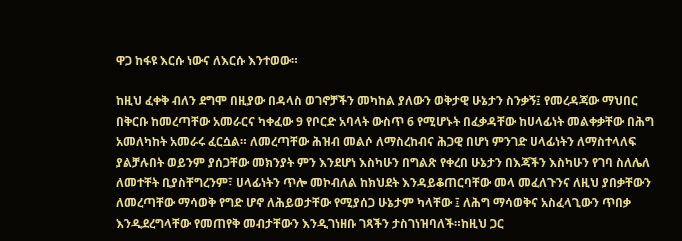ዋጋ ከፋዩ እርሱ ነውና ለእርሱ እንተወው።

ከዚህ ፈቀቅ ብለን ደግሞ በዚያው በዳላስ ወገኖቻችን መካከል ያለውን ወቅታዊ ሁኔታን ስንቃኝ፤ የመረዳጃው ማህበር በቅርቡ ከመረጣቸው አመራርና ካቀፈው 9 የቦርድ አባላት ውስጥ 6 የሚሆኑት በፈቃዳቸው ከሀላፊነት መልቀቃቸው በሕግ አመለካከት አመራሩ ፈርሷል። ለመረጣቸው ሕዝብ መልሶ ለማስረከብና ሕጋዊ በሆነ ምንገድ ሀላፊነትን ለማስተላለፍ ያልቻሉበት ወይንም ያሰጋቸው መክንያት ምን እንደሆነ እስካሁን በግልጽ የቀረበ ሁኔታን በእጃችን እስካሁን የገባ ስለሌለ ለመተቸት ቢያስቸግረንም፣ ሀላፊነትን ጥሎ መኮብለል ከክህደት እንዳይቆጠርባቸው መላ መፈለጉንና ለዚህ ያበቃቸውን ለመረጣቸው ማሳወቅ የግድ ሆኖ ለሕይወታቸው የሚያሰጋ ሁኔታም ካላቸው ፤ ለሕግ ማሳወቅና አስፈላጊውን ጥበቃ እንዲደረግላቸው የመጠየቅ መብታቸውን እንዲገነዘቡ ገጻችን ታስገነዝባለች።ከዚህ ጋር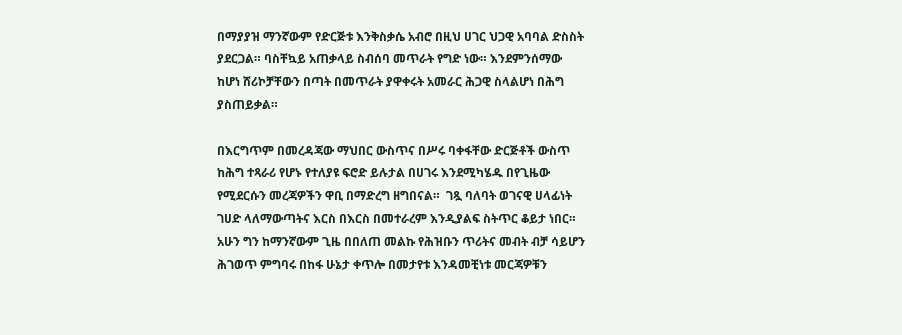በማያያዝ ማንኛውም የድርጅቱ እንቅስቃሴ አብሮ በዚህ ሀገር ህጋዊ አባባል ድስስት ያደርጋል። ባስቸኳይ አጠቃላይ ስብሰባ መጥራት የግድ ነው። እንደምንሰማው ከሆነ ሸሪኮቻቸውን በጣት በመጥራት ያዋቀሩት አመራር ሕጋዊ ስላልሆነ በሕግ ያስጠይቃል።

በእርግጥም በመረዳጃው ማህበር ውስጥና በሥሩ ባቀፋቸው ድርጅቶች ውስጥ ከሕግ ተጻራሪ የሆኑ የተለያዩ ፍሮድ ይሉታል በሀገሩ እንደሚካሄዱ በየጊዜው የሚደርሱን መረጃዎችን ዋቢ በማድረግ ዘግበናል።  ገጿ ባለባት ወገናዊ ሀላፊነት ገሀድ ላለማውጣትና እርስ በእርስ በመተራረም እንዲያልፍ ስትጥር ቆይታ ነበር። አሁን ግን ከማንኛውም ጊዜ በበለጠ መልኩ የሕዝቡን ጥሪትና መብት ብቻ ሳይሆን ሕገወጥ ምግባሩ በከፋ ሁኔታ ቀጥሎ በመታየቱ እንዳመቺነቱ መርጃዎቹን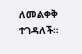ለመልቀቅ ተገዳለች።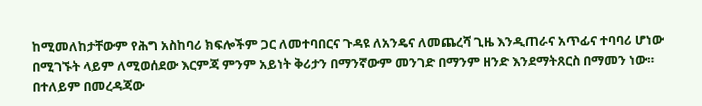ከሚመለከታቸውም የሕግ አስከባሪ ክፍሎችም ጋር ለመተባበርና ጉዳዩ ለአንዴና ለመጨረሻ ጊዜ እንዲጠራና አጥፊና ተባባሪ ሆነው በሚገኙት ላይም ለሚወሰደው እርምጃ ምንም አይነት ቅሪታን በማንኛውም መንገድ በማንም ዘንድ እንደማትጸርስ በማመን ነው። በተለይም በመረዳጃው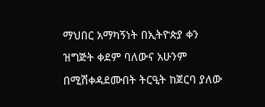ማህበር አማካኝነት በኢትዮጵያ ቀን ዝግጅት ቀደም ባለውና አሁንም በሚሽቀዳደሙበት ትርዒት ከጀርባ ያለው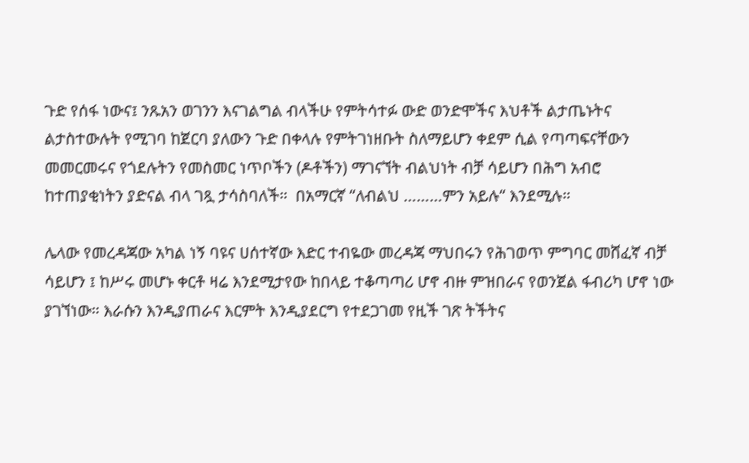ጉድ የሰፋ ነውና፤ ንጹአን ወገንን እናገልግል ብላችሁ የምትሳተፉ ውድ ወንድሞችና እህቶች ልታጤኑትና ልታስተውሉት የሚገባ ከጀርባ ያለውን ጉድ በቀላሉ የምትገነዘቡት ስለማይሆን ቀደም ሲል የጣጣፍናቸውን መመርመሩና የጎደሉትን የመስመር ነጥቦችን (ዶቶችን) ማገናኘት ብልህነት ብቻ ሳይሆን በሕግ አብሮ ከተጠያቂነትን ያድናል ብላ ገጿ ታሳስባለች።  በአማርኛ “ለብልህ ………ምን አይሉ“ እንደሚሉ።

ሌላው የመረዳጃው አካል ነኝ ባዩና ሀሰተኛው እድር ተብዬው መረዳጃ ማህበሩን የሕገወጥ ምግባር መሸፈኛ ብቻ ሳይሆን ፤ ከሥሩ መሆኑ ቀርቶ ዛሬ እንደሚታየው ከበላይ ተቆጣጣሪ ሆኖ ብዙ ምዝበራና የወንጀል ፋብሪካ ሆኖ ነው ያገኘነው። እራሱን እንዲያጠራና እርምት እንዲያደርግ የተደጋገመ የዚች ገጽ ትችትና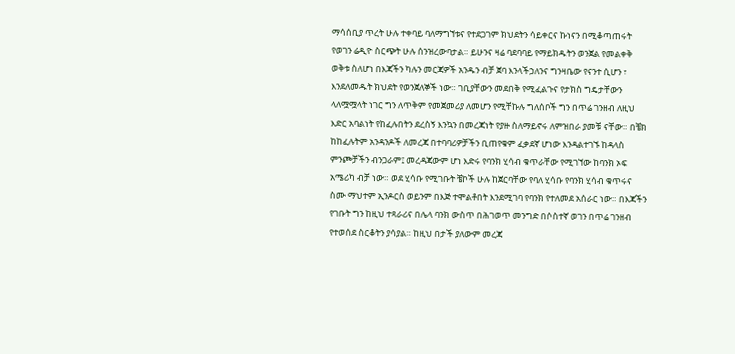ማሳሰቢያ ጥረት ሁሉ ተቀባይ ባለማግኘቱና የተደጋገም ክህደትን ሳይቀርና ኩነናን በሚቆጣጠሩት የወገን ሬዲዮ ስርጭት ሁሉ ሰንዝረውባታል። ይሁንና ዛሬ ባደባባይ የማይክዱትን ወንጀል የመልቀቅ ወቅቱ ስለሆነ በእጃችን ካሉን መርጃዎች አንዱን ብቻ ጀባ እንላችኃለንና ግንዛቤው የናንተ ሲሆን ፣ እንደለመዱት ክህደት የወንጀለኞች ነው። ገቢያቸውን መደበቅ የሚፈልጉና የታክስ ግዴታቸውን ላለሟሟላት ነገር ግን ለጥቅም የመጀመሪያ ለመሆን የሚቸኩሉ ግለሰቦች ግን በጥሬ ገንዘብ ለዚህ እድር አባልነት የከፈሉበትን ደረስኝ እንኳን በመረጃነት የያዙ ስለማይኖሩ ለምዝበራ ያመቹ ናቸው። በቼክ ከከፈሉትም አንዳንዶች ለመረጃ በተባባሪዎቻችን ቢጠየቁም ፈቃደኛ ሆነው እንዳልተገኙ ከዳላስ ምንጮቻችን ብንጋራም፤ መረዳጃውም ሆነ እድሩ የባንክ ሂሳብ ቁጥራቸው የሚገኘው ከባንክ ኦፍ አሜሪካ ብቻ ነው። ወደ ሂሳቡ የሚገቡት ቼኮች ሁሉ ከጀርባቸው የባለ ሂሳቡ የባንክ ሂሳብ ቁጥሩና ስሙ ማህተም ኢንዶርስ ወይንም በእጅ ተሞልቶበት እንደሚገባ የባንክ የተለመደ አሰራር ነው። በእጃችን የገቡት ግን ከዚህ ተጻራሪና በሌላ ባንክ ውስጥ በሕገወጥ መንግድ በሶስተኛ ወገን በጥሬ ገንዘብ የተወሰደ ስርቆትን ያሳያል። ከዚህ በታች ያለውም መረጃ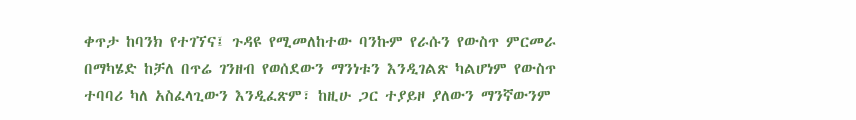ቀጥታ ከባንክ የተገኘና፤ ጉዳዩ የሚመለከተው ባንኩም የራሱን የውስጥ ምርመራ በማካሄድ ከቻለ በጥሬ ገንዘብ የወሰደውን ማንነቱን እንዲገልጽ ካልሆነም የውስጥ ተባባሪ ካለ አስፈላጊውን እንዲፈጽም፣ ከዚሁ ጋር ተያይዞ ያለውን ማንኛውንም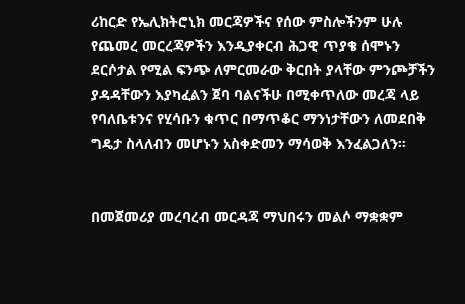ሪከርድ የኤሊክትሮኒክ መርጃዎችና የሰው ምስሎችንም ሁሉ የጨመረ መርረጃዎችን እንዲያቀርብ ሕጋዊ ጥያቄ ሰሞኑን ደርሶታል የሚል ፍንጭ ለምርመራው ቅርበት ያላቸው ምንጮቻችን ያዳዳቸውን እያካፈልን ጀባ ባልናችሁ በሚቀጥለው መረጃ ላይ የባለቤቱንና የሂሳቡን ቁጥር በማጥቆር ማንነታቸውን ለመደበቅ ግዴታ ስላለብን መሆኑን አስቀድመን ማሳወቅ እንፈልጋለን።


በመጀመሪያ መረባረብ መርዳጃ ማህበሩን መልሶ ማቋቋም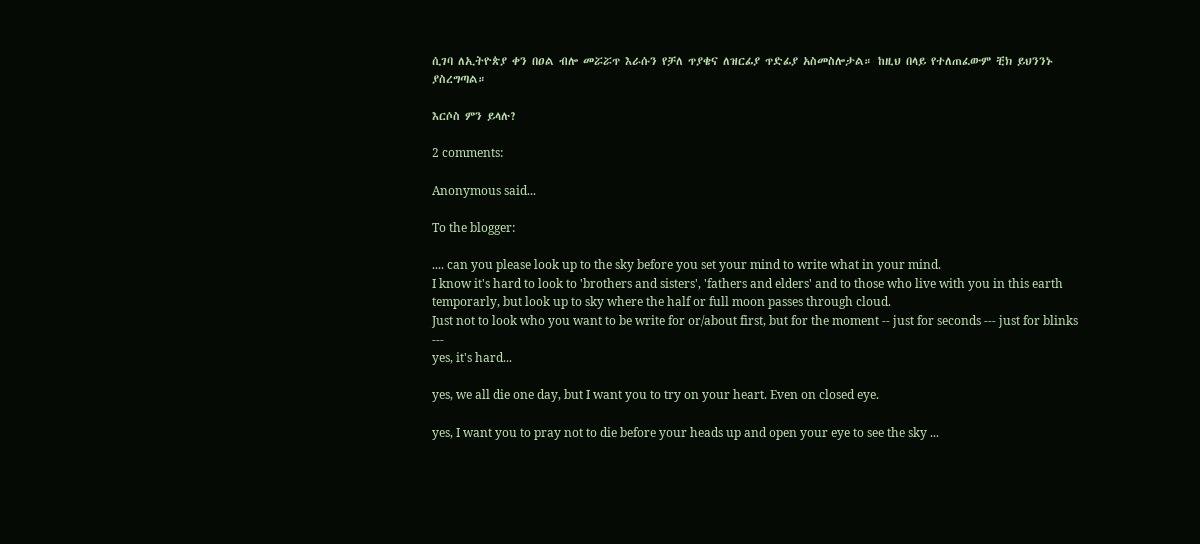ሲገባ ለኢትዮጵያ ቀን በዐል ብሎ መሯሯጥ እራሱን የቻለ ጥያቄና ለዝርፊያ ጥድፊያ አስመስሎታል። ከዚህ በላይ የተለጠፈውም ቺክ ይህንንኑ ያስረግጣል።

እርሶስ ምን ይላሉ?

2 comments:

Anonymous said...

To the blogger:

.... can you please look up to the sky before you set your mind to write what in your mind.
I know it's hard to look to 'brothers and sisters', 'fathers and elders' and to those who live with you in this earth temporarly, but look up to sky where the half or full moon passes through cloud.
Just not to look who you want to be write for or/about first, but for the moment -- just for seconds --- just for blinks ---
yes, it's hard...

yes, we all die one day, but I want you to try on your heart. Even on closed eye.

yes, I want you to pray not to die before your heads up and open your eye to see the sky ...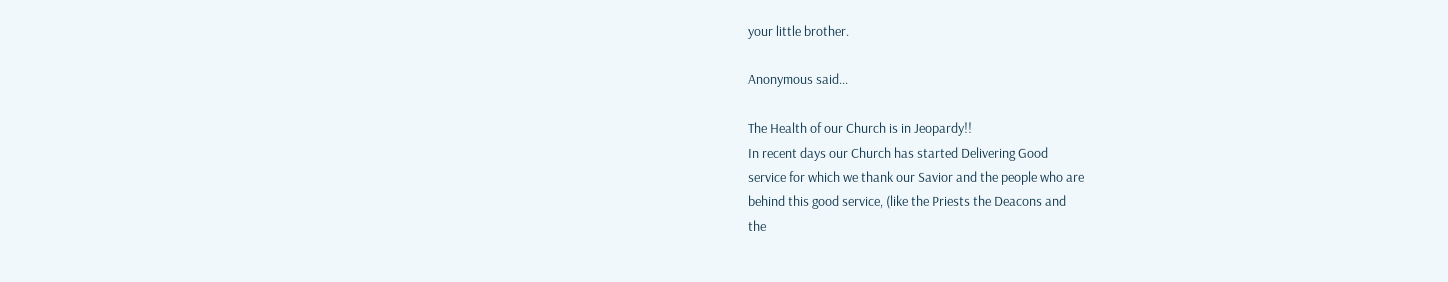your little brother.

Anonymous said...

The Health of our Church is in Jeopardy!!
In recent days our Church has started Delivering Good
service for which we thank our Savior and the people who are
behind this good service, (like the Priests the Deacons and
the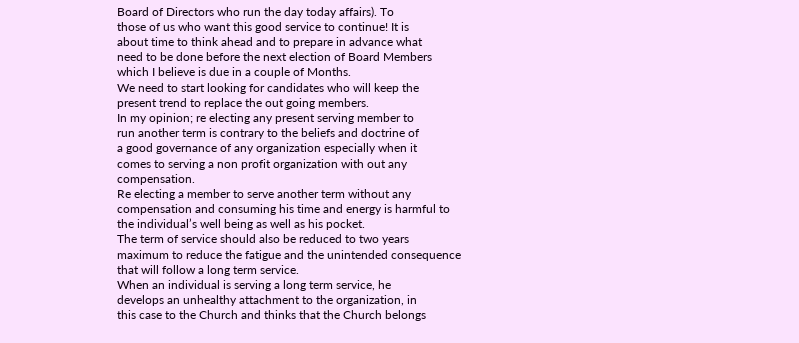Board of Directors who run the day today affairs). To
those of us who want this good service to continue! It is
about time to think ahead and to prepare in advance what
need to be done before the next election of Board Members
which I believe is due in a couple of Months.
We need to start looking for candidates who will keep the
present trend to replace the out going members.
In my opinion; re electing any present serving member to
run another term is contrary to the beliefs and doctrine of
a good governance of any organization especially when it
comes to serving a non profit organization with out any
compensation.
Re electing a member to serve another term without any
compensation and consuming his time and energy is harmful to
the individual’s well being as well as his pocket.
The term of service should also be reduced to two years
maximum to reduce the fatigue and the unintended consequence
that will follow a long term service.
When an individual is serving a long term service, he
develops an unhealthy attachment to the organization, in
this case to the Church and thinks that the Church belongs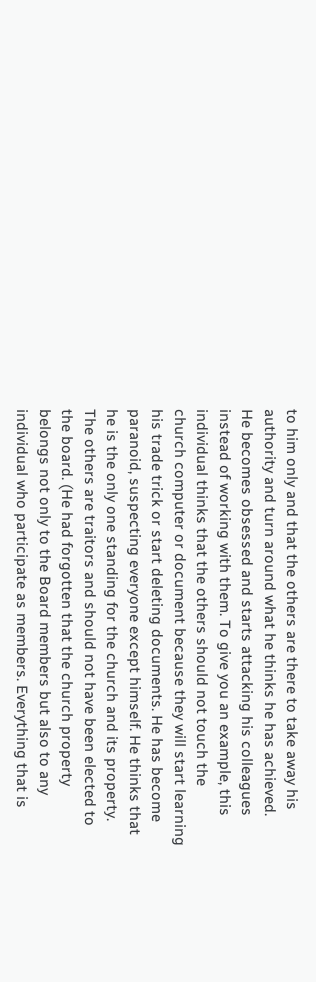to him only and that the others are there to take away his
authority and turn around what he thinks he has achieved.
He becomes obsessed and starts attacking his colleagues
instead of working with them. To give you an example, this
individual thinks that the others should not touch the
church computer or document because they will start learning
his trade trick or start deleting documents. He has become
paranoid, suspecting everyone except himself. He thinks that
he is the only one standing for the church and its property.
The others are traitors and should not have been elected to
the board. (He had forgotten that the church property
belongs not only to the Board members but also to any
individual who participate as members. Everything that is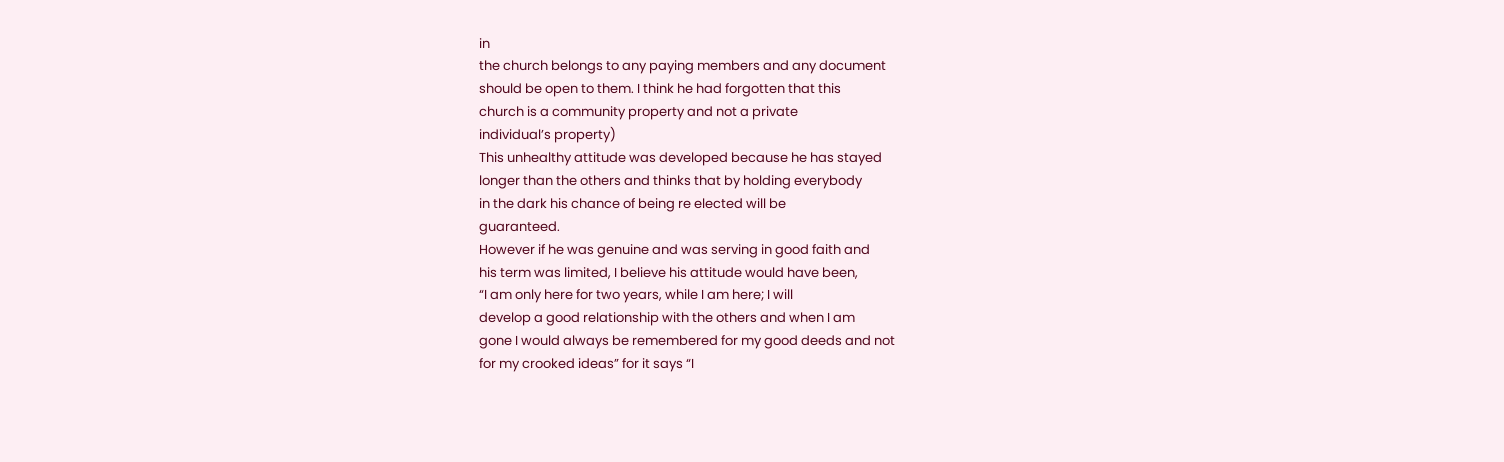in
the church belongs to any paying members and any document
should be open to them. I think he had forgotten that this
church is a community property and not a private
individual’s property)
This unhealthy attitude was developed because he has stayed
longer than the others and thinks that by holding everybody
in the dark his chance of being re elected will be
guaranteed.
However if he was genuine and was serving in good faith and
his term was limited, I believe his attitude would have been,
“I am only here for two years, while I am here; I will
develop a good relationship with the others and when I am
gone I would always be remembered for my good deeds and not
for my crooked ideas” for it says “I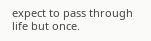expect to pass through life but once.